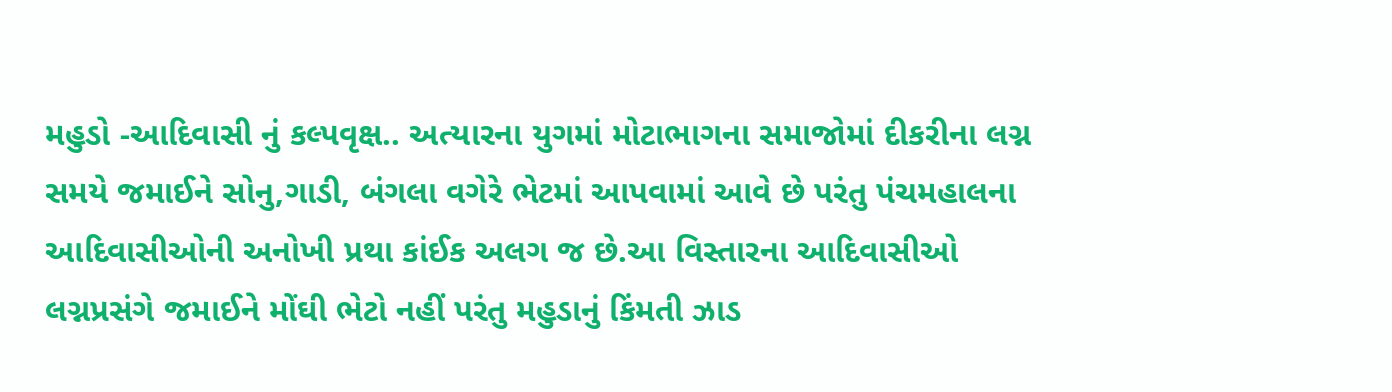મહુડો -આદિવાસી નું કલ્પવૃક્ષ.. અત્યારના યુગમાં મોટાભાગના સમાજોમાં દીકરીના લગ્ન સમયે જમાઈને સોનુ,ગાડી, બંગલા વગેરે ભેટમાં આપવામાં આવે છે પરંતુ પંચમહાલના આદિવાસીઓની અનોખી પ્રથા કાંઈક અલગ જ છે.આ વિસ્તારના આદિવાસીઓ લગ્નપ્રસંગે જમાઈને મોંઘી ભેટો નહીં પરંતુ મહુડાનું કિંમતી ઝાડ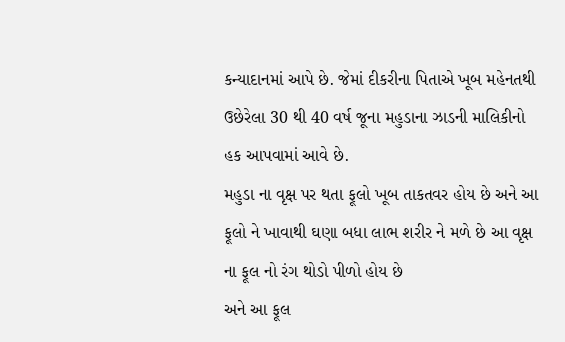કન્યાદાનમાં આપે છે. જેમાં દીકરીના પિતાએ ખૂબ મહેનતથી ઉછેરેલા 30 થી 40 વર્ષ જૂના મહુડાના ઝાડની માલિકીનો હક આપવામાં આવે છે.
મહુડા ના વૃક્ષ પર થતા ફૂલો ખૂબ તાકતવર હોય છે અને આ ફૂલો ને ખાવાથી ઘણા બધા લાભ શરીર ને મળે છે આ વૃક્ષ ના ફૂલ નો રંગ થોડો પીળો હોય છે
અને આ ફૂલ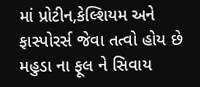માં પ્રોટીન,કેલ્શિયમ અને ફાસ્પોરર્સ જેવા તત્વો હોય છે મહુડા ના ફૂલ ને સિવાય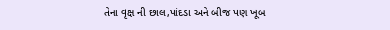તેના વૃક્ષ ની છાલ,પાંદડા અને બીજ પણ ખૂબ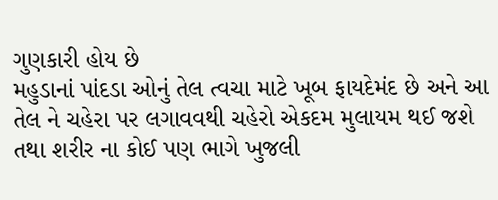ગુણકારી હોય છે
મહુડાનાં પાંદડા ઓનું તેલ ત્વચા માટે ખૂબ ફાયદેમંદ છે અને આ તેલ ને ચહેરા પર લગાવવથી ચહેરો એકદમ મુલાયમ થઈ જશે તથા શરીર ના કોઈ પણ ભાગે ખુજલી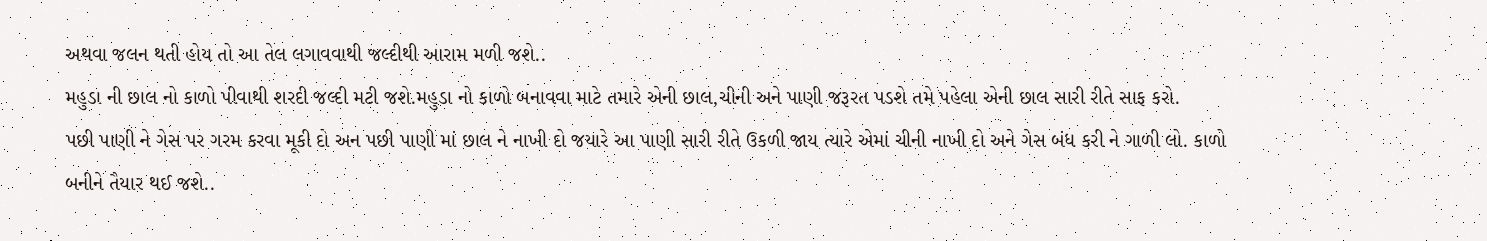અથવા જલન થતી હોય તો આ તેલ લગાવવાથી જલ્દીથી આરામ મળી જશે..
મહુડા ની છાલ નો કાળો પીવાથી શરદી જલ્દી મટી જશે.મહુડા નો કાળો બનાવવા માટે તમારે એની છાલ,ચીની અને પાણી જરૂરત પડશે તમે પહેલા એની છાલ સારી રીતે સાફ કરો.
પછી પાણી ને ગેસ પર ગરમ કરવા મૂકી દો અન પછી પાણી માં છાલ ને નાખી દો જયારે આ પાણી સારી રીતે ઉકળી જાય ત્યારે એમાં ચીની નાખી દો અને ગેસ બંધ કરી ને ગાળી લો. કાળો બનીને તૈયાર થઈ જશે..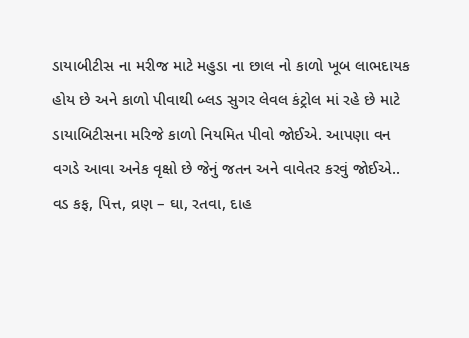ડાયાબીટીસ ના મરીજ માટે મહુડા ના છાલ નો કાળો ખૂબ લાભદાયક હોય છે અને કાળો પીવાથી બ્લડ સુગર લેવલ કંટ્રોલ માં રહે છે માટે ડાયાબિટીસના મરિજે કાળો નિયમિત પીવો જોઈએ. આપણા વન વગડે આવા અનેક વૃક્ષો છે જેનું જતન અને વાવેતર કરવું જોઈએ..
વડ કફ, પિત્ત, વ્રણ – ઘા, રતવા, દાહ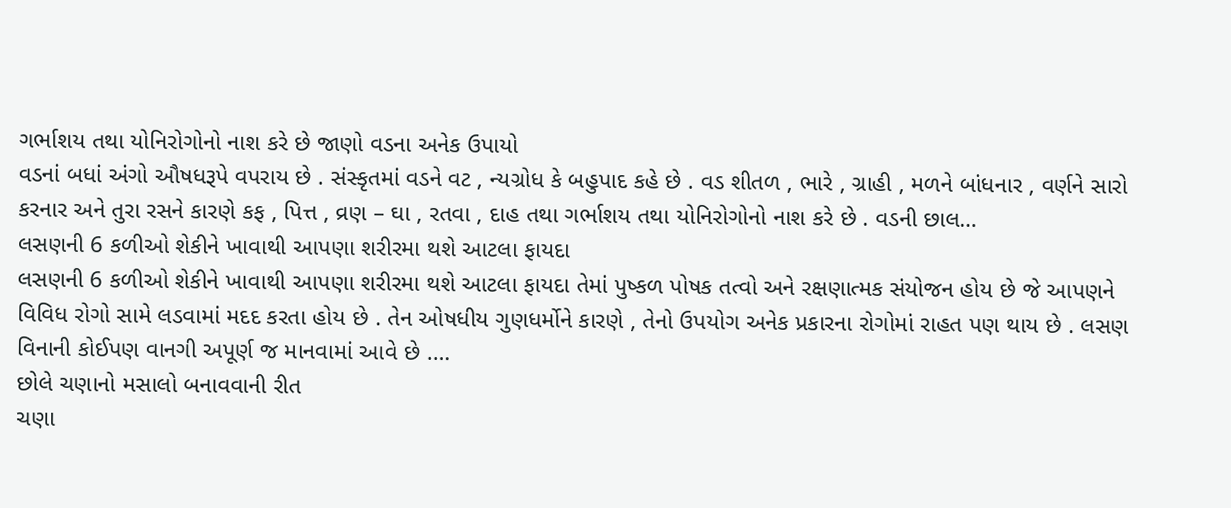ગર્ભાશય તથા યોનિરોગોનો નાશ કરે છે જાણો વડના અનેક ઉપાયો
વડનાં બધાં અંગો ઔષધરૂપે વપરાય છે . સંસ્કૃતમાં વડને વટ , ન્યગ્રોધ કે બહુપાદ કહે છે . વડ શીતળ , ભારે , ગ્રાહી , મળને બાંધનાર , વર્ણને સારો કરનાર અને તુરા રસને કારણે કફ , પિત્ત , વ્રણ – ઘા , રતવા , દાહ તથા ગર્ભાશય તથા યોનિરોગોનો નાશ કરે છે . વડની છાલ…
લસણની 6 કળીઓ શેકીને ખાવાથી આપણા શરીરમા થશે આટલા ફાયદા
લસણની 6 કળીઓ શેકીને ખાવાથી આપણા શરીરમા થશે આટલા ફાયદા તેમાં પુષ્કળ પોષક તત્વો અને રક્ષણાત્મક સંયોજન હોય છે જે આપણને વિવિધ રોગો સામે લડવામાં મદદ કરતા હોય છે . તેન ઓષધીય ગુણધર્મોને કારણે , તેનો ઉપયોગ અનેક પ્રકારના રોગોમાં રાહત પણ થાય છે . લસણ વિનાની કોઈપણ વાનગી અપૂર્ણ જ માનવામાં આવે છે .…
છોલે ચણાનો મસાલો બનાવવાની રીત
ચણા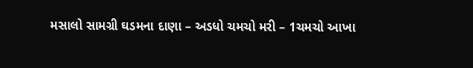મસાલો સામગ્રી ઘડમના દાણા – અડધો ચમચો મરી – 1ચમચો આખા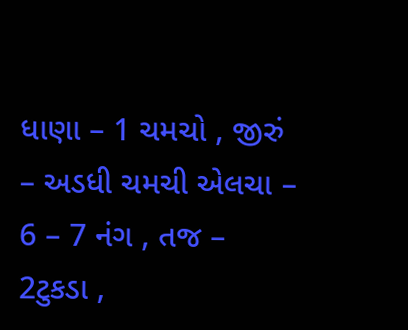ધાણા – 1 ચમચો , જીરું – અડધી ચમચી એલચા – 6 – 7 નંગ , તજ – 2ટુકડા ,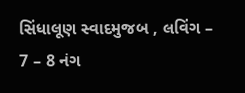સિંધાલૂણ સ્વાદમુજબ , લવિંગ – 7 – 8 નંગ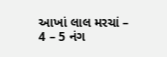આખાં લાલ મરચાં – 4 – 5 નંગ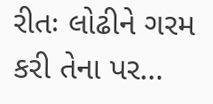રીતઃ લોઢીને ગરમ કરી તેના પર…